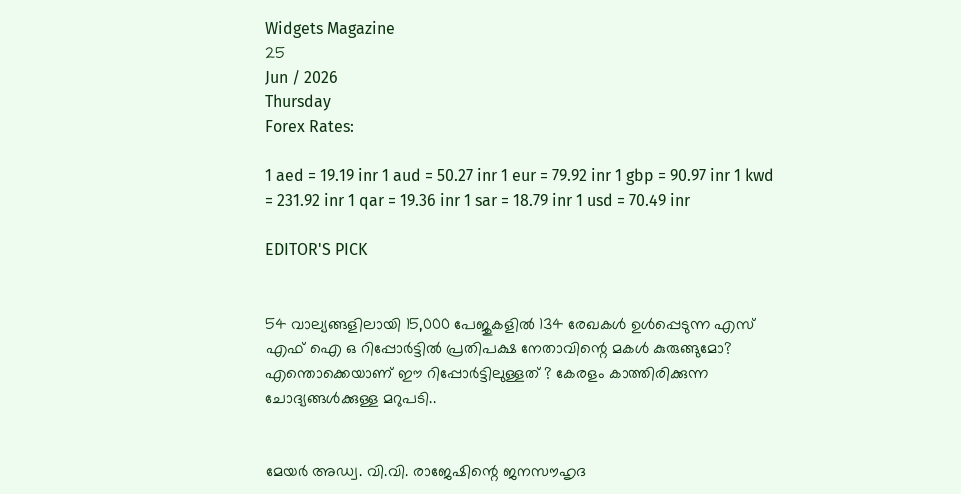Widgets Magazine
25
Jun / 2026
Thursday
Forex Rates:

1 aed = 19.19 inr 1 aud = 50.27 inr 1 eur = 79.92 inr 1 gbp = 90.97 inr 1 kwd = 231.92 inr 1 qar = 19.36 inr 1 sar = 18.79 inr 1 usd = 70.49 inr

EDITOR'S PICK


54 വാല്യങ്ങളിലായി 15,000 പേജുകളിൽ 134 രേഖകൾ ഉൾപ്പെടുന്ന എസ് എഫ് ഐ ഒ റിപ്പോർട്ടിൽ പ്രതിപക്ഷ നേതാവിന്റെ മകൾ കുരുങ്ങുമോ? എന്തൊക്കെയാണ് ഈ റിപ്പോർട്ടിലുള്ളത് ? കേരളം കാത്തിരിക്കുന്ന ചോദ്യങ്ങൾക്കുള്ള മറുപടി..


മേയർ അഡ്വ. വി.വി. രാജേഷിന്റെ ജനസൗഹൃദ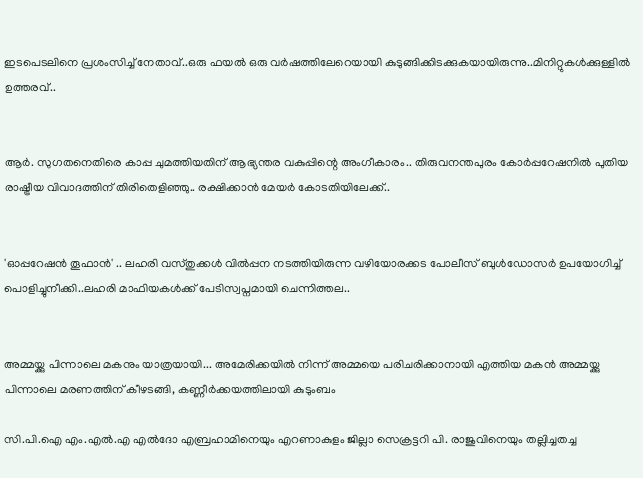ഇടപെടലിനെ പ്രശംസിച്ച് നേതാവ്..ഒരു ഫയൽ ഒരു വർഷത്തിലേറെയായി കുടുങ്ങിക്കിടക്കുകയായിരുന്നു..മിനിറ്റുകൾക്കുള്ളിൽ ഉത്തരവ്..


ആർ. സുഗതനെതിരെ കാപ്പ ചുമത്തിയതിന് ആഭ്യന്തര വകുപ്പിന്റെ അംഗീകാരം.. തിരുവനന്തപുരം കോർപ്പറേഷനിൽ പുതിയ രാഷ്ട്രീയ വിവാദത്തിന് തിരിതെളിഞ്ഞു.. രക്ഷിക്കാൻ മേയർ കോടതിയിലേക്ക്..


'ഓപ്പറേഷന്‍ തൂഫാന്‍' .. ലഹരി വസ്തുക്കള്‍ വില്‍പ്പന നടത്തിയിരുന്ന വഴിയോരക്കട പോലീസ് ബുള്‍ഡോസര്‍ ഉപയോഗിച്ച് പൊളിച്ചുനീക്കി..ലഹരി മാഫിയകള്‍ക്ക് പേടിസ്വപ്നമായി ചെന്നിത്തല..


അമ്മയ്ക്കു പിന്നാലെ മകനും യാത്രയായി... അമേരിക്കയിൽ നിന്ന് അമ്മയെ പരിചരിക്കാനായി എത്തിയ മകൻ അമ്മയ്ക്കു പിന്നാലെ മരണത്തിന് കീഴടങ്ങി, കണ്ണീർക്കയത്തിലായി കുടുംബം

സി.പി.ഐ എം.എല്‍.എ എല്‍ദോ എബ്രഹാമിനെയും എറണാകുളം ജില്ലാ സെക്രട്ടറി പി. രാജുവിനെയും തല്ലിച്ചതച്ച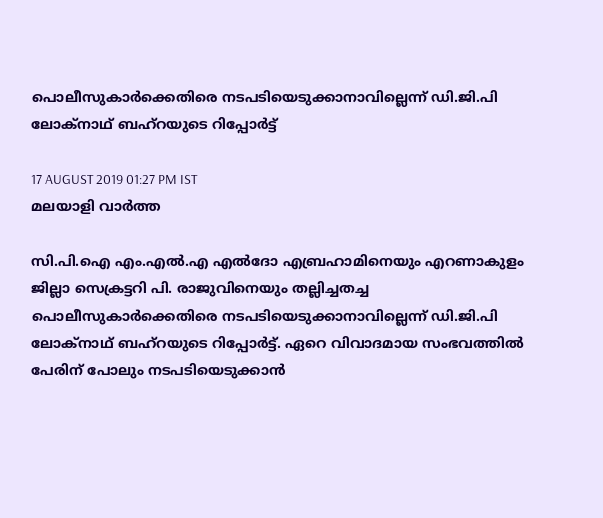പൊലീസുകാര്‍ക്കെതിരെ നടപടിയെടുക്കാനാവില്ലെന്ന് ഡി.ജി.പി ലോക്‌നാഥ് ബഹ്‌റയുടെ റിപ്പോര്‍ട്ട്

17 AUGUST 2019 01:27 PM IST
മലയാളി വാര്‍ത്ത

സി.പി.ഐ എം.എല്‍.എ എല്‍ദോ എബ്രഹാമിനെയും എറണാകുളം ജില്ലാ സെക്രട്ടറി പി. രാജുവിനെയും തല്ലിച്ചതച്ച പൊലീസുകാര്‍ക്കെതിരെ നടപടിയെടുക്കാനാവില്ലെന്ന് ഡി.ജി.പി ലോക്‌നാഥ് ബഹ്‌റയുടെ റിപ്പോര്‍ട്ട്. ഏറെ വിവാദമായ സംഭവത്തില്‍ പേരിന് പോലും നടപടിയെടുക്കാന്‍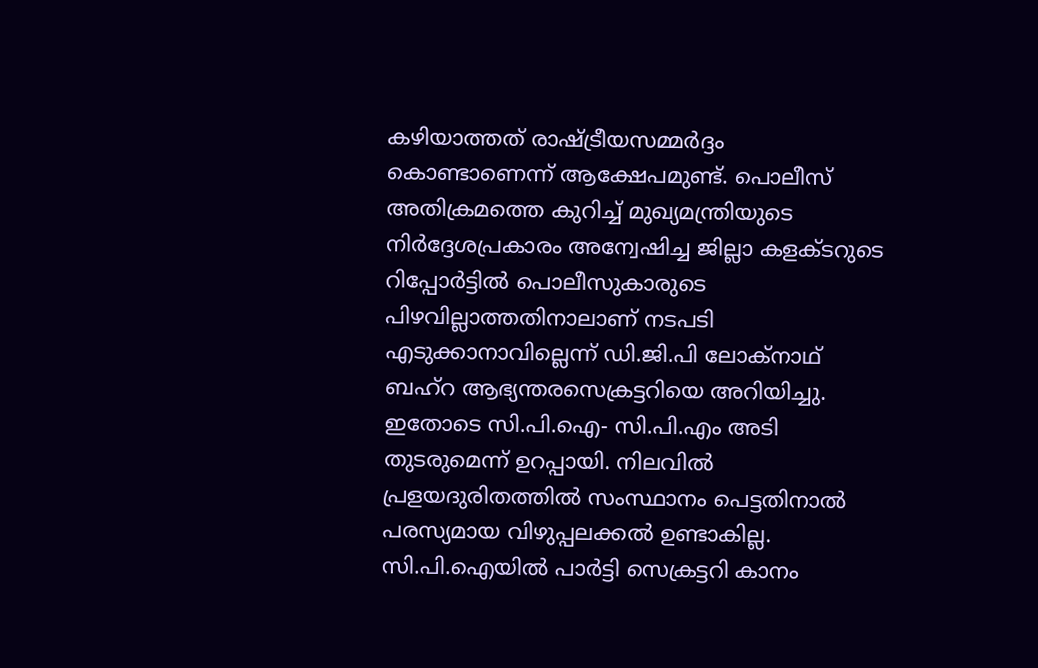കഴിയാത്തത് രാഷ്ട്രീയസമ്മര്‍ദ്ദം കൊണ്ടാണെന്ന് ആക്ഷേപമുണ്ട്. പൊലീസ് അതിക്രമത്തെ കുറിച്ച് മുഖ്യമന്ത്രിയുടെ നിര്‍ദ്ദേശപ്രകാരം അന്വേഷിച്ച ജില്ലാ കളക്ടറുടെ റിപ്പോര്‍ട്ടില്‍ പൊലീസുകാരുടെ പിഴവില്ലാത്തതിനാലാണ് നടപടി എടുക്കാനാവില്ലെന്ന് ഡി.ജി.പി ലോക്‌നാഥ് ബഹ്‌റ ആഭ്യന്തരസെക്രട്ടറിയെ അറിയിച്ചു. ഇതോടെ സി.പി.ഐ- സി.പി.എം അടി തുടരുമെന്ന് ഉറപ്പായി. നിലവില്‍ പ്രളയദുരിതത്തില്‍ സംസ്ഥാനം പെട്ടതിനാല്‍ പരസ്യമായ വിഴുപ്പലക്കല്‍ ഉണ്ടാകില്ല. സി.പി.ഐയില്‍ പാര്‍ട്ടി സെക്രട്ടറി കാനം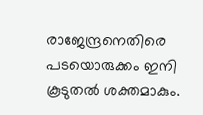രാജേന്ദ്രനെതിരെ പടയൊരുക്കം ഇനി കൂടുതല്‍ ശക്തമാകും.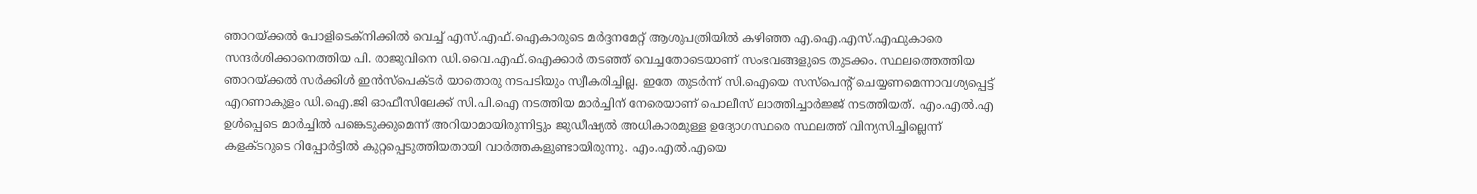ഞാറയ്ക്കല്‍ പോളിടെക്‌നിക്കില്‍ വെച്ച് എസ്.എഫ്.ഐകാരുടെ മര്‍ദ്ദനമേറ്റ് ആശുപത്രിയില്‍ കഴിഞ്ഞ എ.ഐ.എസ്.എഫുകാരെ സന്ദര്‍ശിക്കാനെത്തിയ പി. രാജുവിനെ ഡി.വൈ.എഫ്.ഐക്കാര്‍ തടഞ്ഞ് വെച്ചതോടെയാണ് സംഭവങ്ങളുടെ തുടക്കം. സ്ഥലത്തെത്തിയ ഞാറയ്ക്കല്‍ സര്‍ക്കിള്‍ ഇന്‍സ്‌പെക്ടര്‍ യാതൊരു നടപടിയും സ്വീകരിച്ചില്ല. ഇതേ തുടര്‍ന്ന് സി.ഐയെ സസ്‌പെന്റ് ചെയ്യണമെന്നാവശ്യപ്പെട്ട് എറണാകുളം ഡി.ഐ.ജി ഓഫീസിലേക്ക് സി.പി.ഐ നടത്തിയ മാര്‍ച്ചിന് നേരെയാണ് പൊലീസ് ലാത്തിച്ചാര്‍ജ്ജ് നടത്തിയത്. എം.എല്‍.എ ഉള്‍പ്പെടെ മാര്‍ച്ചില്‍ പങ്കെടുക്കുമെന്ന് അറിയാമായിരുന്നിട്ടും ജുഡീഷ്യല്‍ അധികാരമുള്ള ഉദ്യോഗസ്ഥരെ സ്ഥലത്ത് വിന്യസിച്ചില്ലെന്ന് കളക്ടറുടെ റിപ്പോര്‍ട്ടില്‍ കുറ്റപ്പെടുത്തിയതായി വാര്‍ത്തകളുണ്ടായിരുന്നു. എം.എല്‍.എയെ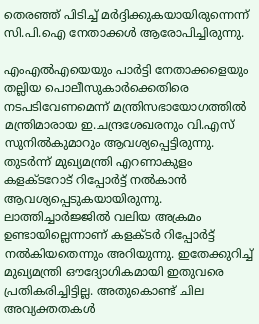തെരഞ്ഞ് പിടിച്ച് മര്‍ദ്ദിക്കുകയായിരുന്നെന്ന് സി.പി.ഐ നേതാക്കള്‍ ആരോപിച്ചിരുന്നു.

എംഎല്‍എയെയും പാര്‍ട്ടി നേതാക്കളെയും തല്ലിയ പൊലീസുകാര്‍ക്കെതിരെ നടപടിവേണമെന്ന് മന്ത്രിസഭായോഗത്തില്‍ മന്ത്രിമാരായ ഇ.ചന്ദ്രശേഖരനും വി.എസ് സുനില്‍കുമാറും ആവശ്യപ്പെട്ടിരുന്നു. തുടര്‍ന്ന് മുഖ്യമന്ത്രി എറണാകുളം കളക്ടറോട് റിപ്പോര്‍ട്ട് നല്‍കാന്‍ ആവശ്യപ്പെടുകയായിരുന്നു. ലാത്തിച്ചാര്‍ജ്ജില്‍ വലിയ അക്രമം ഉണ്ടായില്ലെന്നാണ് കളക്ടര്‍ റിപ്പോര്‍ട്ട് നല്‍കിയതെന്നും അറിയുന്നു. ഇതേക്കുറിച്ച് മുഖ്യമന്ത്രി ഔദ്യോഗികമായി ഇതുവരെ പ്രതികരിച്ചിട്ടില്ല. അതുകൊണ്ട് ചില അവ്യക്തതകള്‍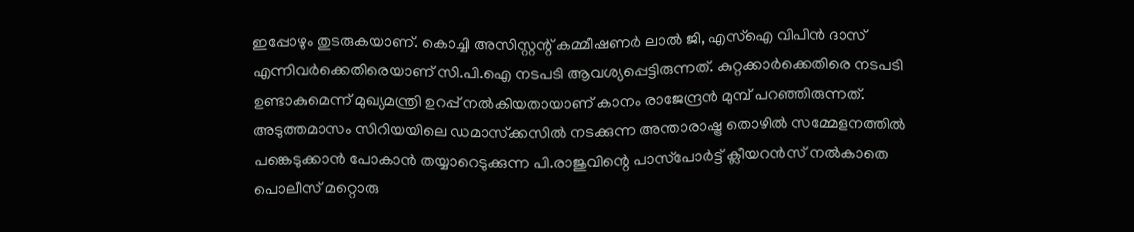ഇപ്പോഴും തുടരുകയാണ്. കൊച്ചി അസിസ്റ്റന്റ് കമ്മീഷണര്‍ ലാല്‍ ജി, എസ്‌ഐ വിപിന്‍ ദാസ് എന്നിവര്‍ക്കെതിരെയാണ് സി.പി.ഐ നടപടി ആവശ്യപ്പെട്ടിരുന്നത്. കുറ്റക്കാര്‍ക്കെതിരെ നടപടി ഉണ്ടാകുമെന്ന് മുഖ്യമന്ത്രി ഉറപ്പ് നല്‍കിയതായാണ് കാനം രാജേന്ദ്രന്‍ മുമ്പ് പറഞ്ഞിരുന്നത്. അടുത്തമാസം സിറിയയിലെ ഡമാസ്‌ക്കസില്‍ നടക്കുന്ന അന്താരാഷ്ട്ര തൊഴില്‍ സമ്മേളനത്തില്‍ പങ്കെടുക്കാന്‍ പോകാന്‍ തയ്യാറെടുക്കുന്ന പി.രാജുവിന്റെ പാസ്‌പോര്‍ട്ട് ക്ലീയറന്‍സ് നല്‍കാതെ പൊലീസ് മറ്റൊരു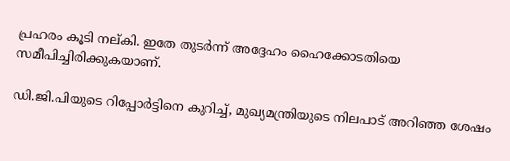പ്രഹരം കൂടി നല്കി. ഇതേ തുടര്‍ന്ന് അദ്ദേഹം ഹൈക്കോടതിയെ സമീപിച്ചിരിക്കുകയാണ്.

ഡി.ജി.പിയുടെ റിപ്പോര്‍ട്ടിനെ കുറിച്ച്, മുഖ്യമന്ത്രിയുടെ നിലപാട് അറിഞ്ഞ ശേഷം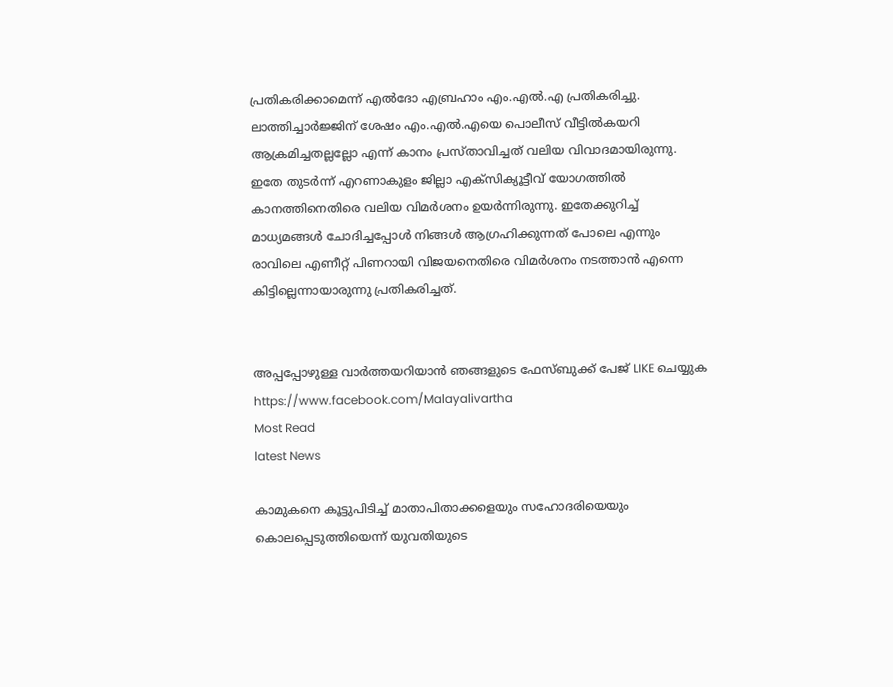പ്രതികരിക്കാമെന്ന് എല്‍ദോ എബ്രഹാം എം.എല്‍.എ പ്രതികരിച്ചു. ലാത്തിച്ചാര്‍ജ്ജിന് ശേഷം എം.എല്‍.എയെ പൊലീസ് വീട്ടില്‍കയറി ആക്രമിച്ചതല്ലല്ലോ എന്ന് കാനം പ്രസ്താവിച്ചത് വലിയ വിവാദമായിരുന്നു. ഇതേ തുടര്‍ന്ന് എറണാകുളം ജില്ലാ എക്‌സിക്യൂട്ടീവ് യോഗത്തില്‍ കാനത്തിനെതിരെ വലിയ വിമര്‍ശനം ഉയര്‍ന്നിരുന്നു. ഇതേക്കുറിച്ച് മാധ്യമങ്ങള്‍ ചോദിച്ചപ്പോള്‍ നിങ്ങള്‍ ആഗ്രഹിക്കുന്നത് പോലെ എന്നും രാവിലെ എണീറ്റ് പിണറായി വിജയനെതിരെ വിമര്‍ശനം നടത്താന്‍ എന്നെ കിട്ടില്ലെന്നായാരുന്നു പ്രതികരിച്ചത്.


അപ്പപ്പോഴുള്ള വാര്‍ത്തയറിയാന്‍ ഞങ്ങളുടെ ഫേസ്‌ബുക്ക്‌ പേജ് LIKE ചെയ്യുക
https://www.facebook.com/Malayalivartha
Most Read
latest News

കാമുകനെ കൂട്ടുപിടിച്ച് മാതാപിതാക്കളെയും സഹോദരിയെയും കൊലപ്പെടുത്തിയെന്ന് യുവതിയുടെ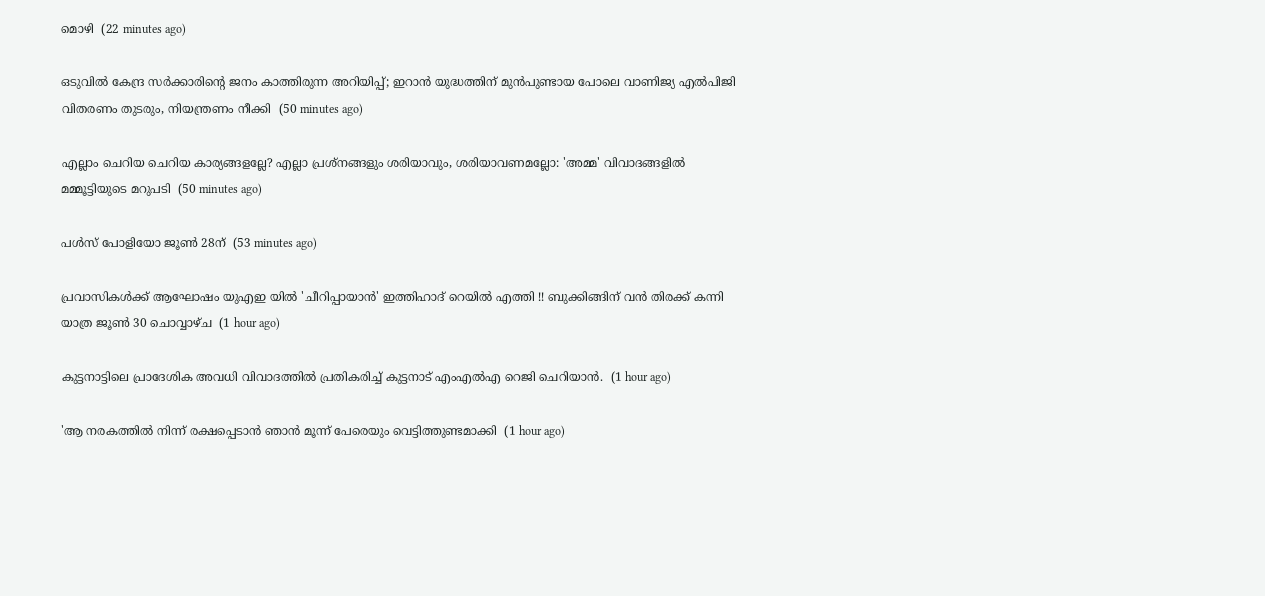മൊഴി  (22 minutes ago)

ഒടുവിൽ കേന്ദ്ര സർക്കാരിൻ്റെ ജനം കാത്തിരുന്ന അറിയിപ്പ്; ഇറാൻ യുദ്ധത്തിന് മുൻപുണ്ടായ പോലെ വാണിജ്യ എൽപിജി വിതരണം തുടരും, നിയന്ത്രണം നീക്കി  (50 minutes ago)

എല്ലാം ചെറിയ ചെറിയ കാര്യങ്ങളല്ലേ? എല്ലാ പ്രശ്‌നങ്ങളും ശരിയാവും, ശരിയാവണമല്ലോ: 'അമ്മ' വിവാദങ്ങളില്‍ മമ്മൂട്ടിയുടെ മറുപടി  (50 minutes ago)

പള്‍സ് പോളിയോ ജൂണ്‍ 28ന്  (53 minutes ago)

പ്രവാസികൾക്ക് ആഘോഷം യുഎഇ യിൽ 'ചീറിപ്പായാൻ' ഇത്തിഹാദ് റെയിൽ എത്തി !! ബുക്കിങ്ങിന് വൻ തിരക്ക് കന്നി യാത്ര ജൂൺ 30 ചൊവ്വാഴ്ച  (1 hour ago)

കുട്ടനാട്ടിലെ പ്രാദേശിക അവധി വിവാദത്തിൽ പ്രതികരിച്ച് കുട്ടനാട് എംഎൽഎ റെജി ചെറിയാൻ.  (1 hour ago)

'ആ നരകത്തില്‍ നിന്ന് രക്ഷപ്പെടാന്‍ ഞാന്‍ മൂന്ന് പേരെയും വെട്ടിത്തുണ്ടമാക്കി  (1 hour ago)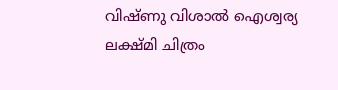വിഷ്ണു വിശാല്‍ ഐശ്വര്യ ലക്ഷ്മി ചിത്രം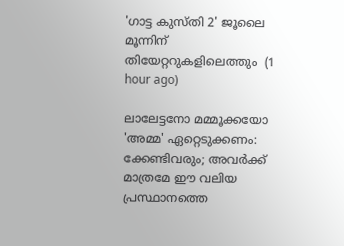'ഗാട്ട കുസ്തി 2' ജൂലൈ മൂന്നിന് തിയേറ്ററുകളിലെത്തും  (1 hour ago)

ലാലേട്ടനോ മമ്മൂക്കയോ 'അമ്മ' ഏറ്റെടുക്കണം: ക്കേണ്ടിവരും; അവര്‍ക്ക് മാത്രമേ ഈ വലിയ പ്രസ്ഥാനത്തെ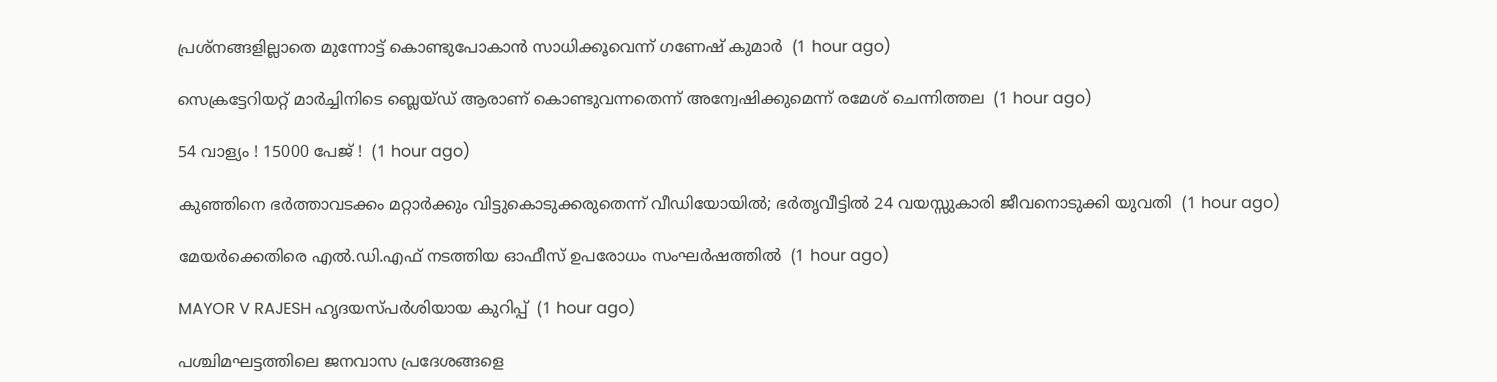പ്രശ്‌നങ്ങളില്ലാതെ മുന്നോട്ട് കൊണ്ടുപോകാന്‍ സാധിക്കൂവെന്ന് ഗണേഷ് കുമാര്‍  (1 hour ago)

സെക്രട്ടേറിയറ്റ് മാര്‍ച്ചിനിടെ ബ്ലെയ്ഡ് ആരാണ് കൊണ്ടുവന്നതെന്ന് അന്വേഷിക്കുമെന്ന് രമേശ് ചെന്നിത്തല  (1 hour ago)

54 വാള്യം ! 15000 പേജ് !  (1 hour ago)

കുഞ്ഞിനെ ഭര്‍ത്താവടക്കം മറ്റാര്‍ക്കും വിട്ടുകൊടുക്കരുതെന്ന് വീഡിയോയില്‍; ഭര്‍തൃവീട്ടില്‍ 24 വയസ്സുകാരി ജീവനൊടുക്കി യുവതി  (1 hour ago)

മേയര്‍ക്കെതിരെ എല്‍.ഡി.എഫ് നടത്തിയ ഓഫീസ് ഉപരോധം സംഘര്‍ഷത്തില്‍  (1 hour ago)

MAYOR V RAJESH ഹൃദയസ്പർശിയായ കുറിപ്പ്  (1 hour ago)

പശ്ചിമഘട്ടത്തിലെ ജനവാസ പ്രദേശങ്ങളെ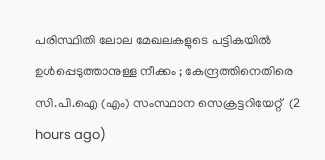പരിസ്ഥിതി ലോല മേഖലകളുടെ പട്ടികയില്‍ ഉള്‍പ്പെടുത്താനുള്ള നീക്കം ; കേന്ദ്രത്തിനെതിരെ സി.പി.ഐ (എം) സംസ്ഥാന സെക്രട്ടറിയേറ്റ്‌  (2 hours ago)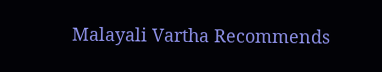Malayali Vartha Recommends